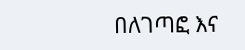በለገጣፎ እና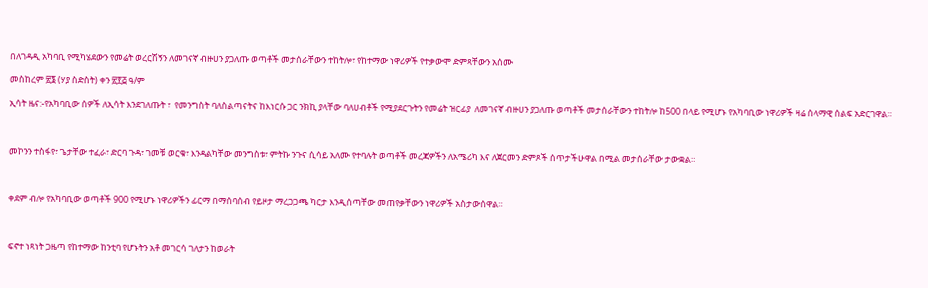በለገዳዲ አካባቢ የሚካሄደውን የመሬት ወረርሽኝን ለመገናኛ ብዙሀን ያጋለጡ ወጣቶች መታሰራቸውን ተከትሎ፣ የከተማው ነዋሪዎች የተቃውሞ ድምጻቸውን አሰሙ

መስከረም ፳፮ (ሃያ ስድስት) ቀን ፳፻፭ ዓ/ም

ኢሳት ዜና:-የአካባቢው ሰዎች ለኢሳት እንደገለጡት ፣  የመንግስት ባለስልጣናትና ከእነርሱ ጋር ንክኪ ያላቸው ባለሀብቶች የሚያደርጉትን የመሬት ዝርፊያ  ለመገናኛ ብዙሀን ያጋለጡ ወጣቶች መታሰራቸውን ተከትሎ ከ500 በላይ የሚሆኑ የአካባቢው ነዋሪዎች ዛሬ ሰላማዊ ሰልፍ አድርገዋል።



መኮንን ተስፋየ፣ ጌታቸው ተፈራ፣ ድርባ ጉዳ፣ ገመቹ ወርቁ፣ እንዳልካቸው መንግስቱ፣ ምትኩ ንጉና ሲሳይ አለሙ የተባሉት ወጣቶች መረጃዎችን ለአሜሪካ እና ለጀርመን ድምጾች ሰጥታችሁዋል በሚል መታሰራቸው ታውቋል።



ቀደም ብሎ የአካባቢው ወጣቶች 900 የሚሆኑ ነዋሪዎችን ፊርማ በማሰባሰብ የይዞታ ማረጋጋጫ ካርታ እንዲሰጣቸው መጠየቃቸውን ነዋሪዎች አስታውሰዋል።



ፍኖተ ነጻነት ጋዜጣ የከተማው ከንቲባ የሆኑትን አቶ መገርሳ ገለታን ከወራት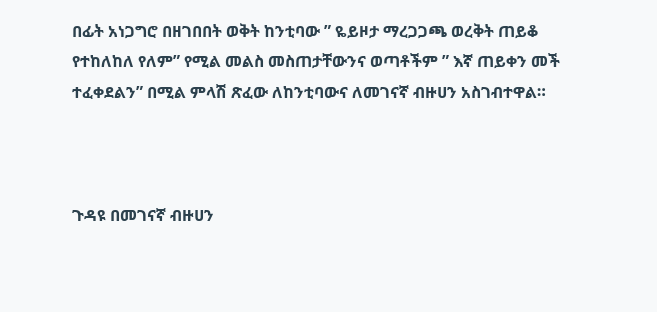በፊት አነጋግሮ በዘገበበት ወቅት ከንቲባው ” ዬይዞታ ማረጋጋጫ ወረቅት ጠይቆ የተከለከለ የለም” የሚል መልስ መስጠታቸውንና ወጣቶችም ” እኛ ጠይቀን መች ተፈቀደልን” በሚል ምላሽ ጽፈው ለከንቲባውና ለመገናኛ ብዙሀን አስገብተዋል።



ጉዳዩ በመገናኛ ብዙሀን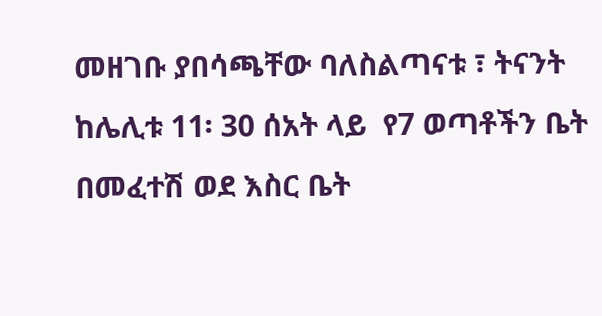መዘገቡ ያበሳጫቸው ባለስልጣናቱ ፣ ትናንት ከሌሊቱ 11፡ 30 ሰአት ላይ  የ7 ወጣቶችን ቤት በመፈተሽ ወደ እስር ቤት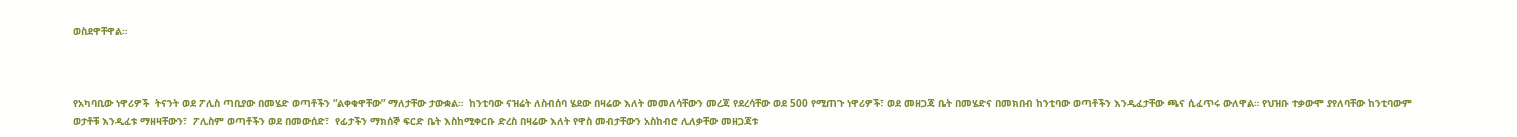ወስደዋቸዋል።



የአካባቢው ነዋሪዎች  ትናንት ወደ ፖሊስ ጣቢያው በመሄድ ወጣቶችን “ልቀቁዋቸው” ማለታቸው ታውቋል።  ከንቲባው ናዝሬት ለስብሰባ ሄደው በዛሬው እለት መመለሳቸውን መረጃ የደረሳቸው ወደ 500 የሚጠጉ ነዋሪዎች፣ ወደ መዘጋጃ ቤት በመሄድና በመክበብ ከንቲባው ወጣቶችን እንዲፈታቸው ጫና ሲፈጥሩ ውለዋል። የህዝቡ ተቃውሞ ያየለባቸው ከንቲባውም ወታቶቹ እንዲፈቱ ማዘዛቸውን፣  ፖሊስም ወጣቶችን ወደ በመውሰድ፣  የፊታችን ማክሰኞ ፍርድ ቤት እስከሚቀርቡ ድረስ በዛሬው እለት የዋስ መብታቸውን አስከብሮ ሊለቃቸው መዘጋጃቱ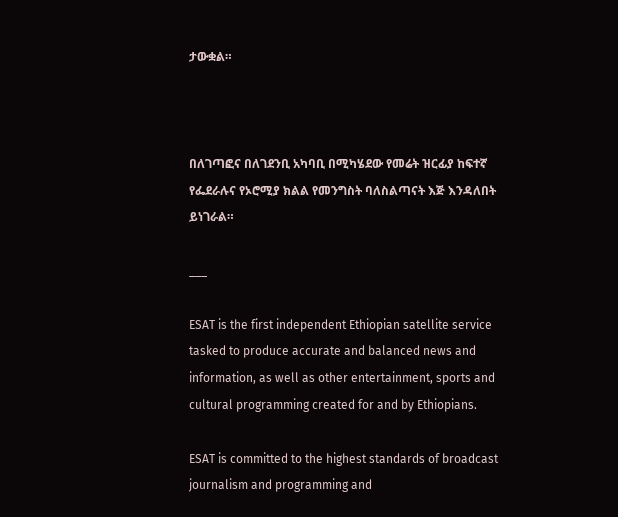ታውቋል።



በለገጣፎና በለገደንቢ አካባቢ በሚካሄደው የመሬት ዝርፊያ ከፍተኛ የፌደራሉና የኦሮሚያ ክልል የመንግስት ባለስልጣናት እጅ እንዳለበት ይነገራል።

___

ESAT is the first independent Ethiopian satellite service tasked to produce accurate and balanced news and information, as well as other entertainment, sports and cultural programming created for and by Ethiopians.

ESAT is committed to the highest standards of broadcast journalism and programming and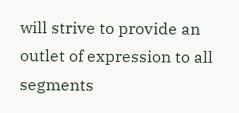will strive to provide an outlet of expression to all segments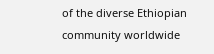of the diverse Ethiopian community worldwide